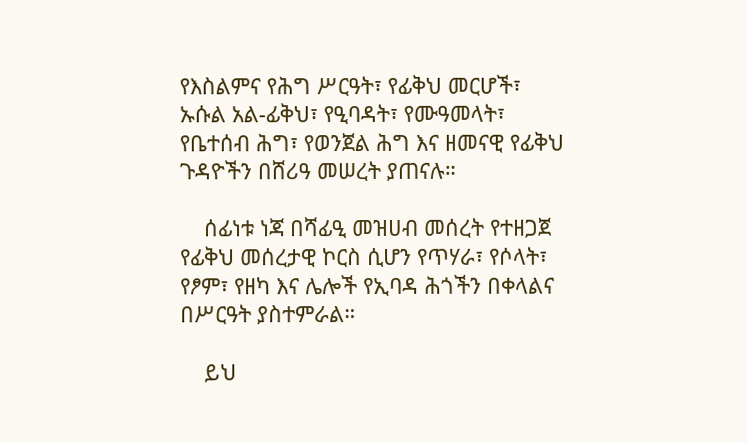የእስልምና የሕግ ሥርዓት፣ የፊቅህ መርሆች፣ ኡሱል አል-ፊቅህ፣ የዒባዳት፣ የሙዓመላት፣ የቤተሰብ ሕግ፣ የወንጀል ሕግ እና ዘመናዊ የፊቅህ ጉዳዮችን በሸሪዓ መሠረት ያጠናሉ።

    ሰፊነቱ ነጃ በሻፊዒ መዝሀብ መሰረት የተዘጋጀ የፊቅህ መሰረታዊ ኮርስ ሲሆን የጥሃራ፣ የሶላት፣ የፆም፣ የዘካ እና ሌሎች የኢባዳ ሕጎችን በቀላልና በሥርዓት ያስተምራል።

    ይህ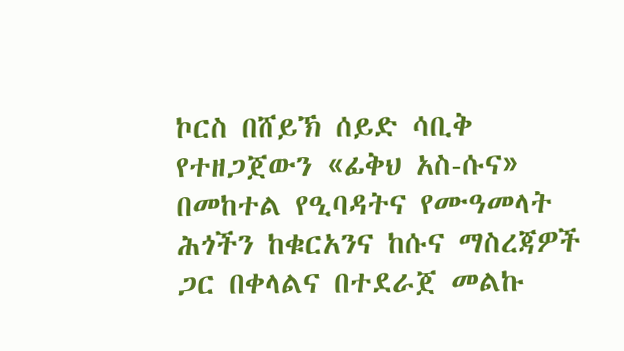ኮርስ በሸይኽ ሰይድ ሳቢቅ የተዘጋጀውን «ፊቅህ አስ-ሱና» በመከተል የዒባዳትና የሙዓመላት ሕጎችን ከቁርአንና ከሱና ማስረጃዎች ጋር በቀላልና በተደራጀ መልኩ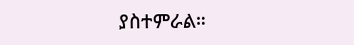ያስተምራል።